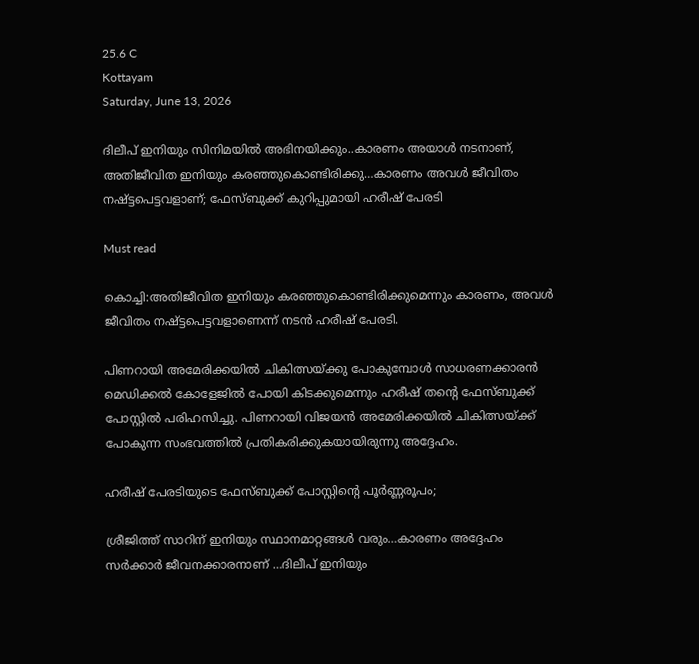25.6 C
Kottayam
Saturday, June 13, 2026

ദിലീപ് ഇനിയും സിനിമയില്‍ അഭിനയിക്കും..കാരണം അയാള്‍ നടനാണ്, അതിജീവിത ഇനിയും കരഞ്ഞുകൊണ്ടിരിക്കു…കാരണം അവള്‍ ജീവിതം നഷ്ട്ടപെട്ടവളാണ്; ഫേസ്ബുക്ക് കുറിപ്പുമായി ഹരീഷ് പേരടി

Must read

കൊച്ചി:അതിജീവിത ഇനിയും കരഞ്ഞുകൊണ്ടിരിക്കുമെന്നും കാരണം, അവള്‍ ജീവിതം നഷ്ട്ടപെട്ടവളാണെന്ന് നടന്‍ ഹരീഷ് പേരടി.

പിണറായി അമേരിക്കയില്‍ ചികിത്സയ്ക്കു പോകുമ്പോള്‍ സാധരണക്കാരന്‍ മെഡിക്കല്‍ കോളേജില്‍ പോയി കിടക്കുമെന്നും ഹരീഷ് തന്റെ ഫേസ്ബുക്ക് പോസ്റ്റില്‍ പരിഹസിച്ചു. പിണറായി വിജയന്‍ അമേരിക്കയില്‍ ചികിത്സയ്ക്ക് പോകുന്ന സംഭവത്തില്‍ പ്രതികരിക്കുകയായിരുന്നു അദ്ദേഹം.

ഹരീഷ് പേരടിയുടെ ഫേസ്ബുക്ക് പോസ്റ്റിന്റെ പൂര്‍ണ്ണരൂപം;

ശ്രീജിത്ത് സാറിന് ഇനിയും സ്ഥാനമാറ്റങ്ങള്‍ വരും…കാരണം അദ്ദേഹം സര്‍ക്കാര്‍ ജീവനക്കാരനാണ് …ദിലീപ് ഇനിയും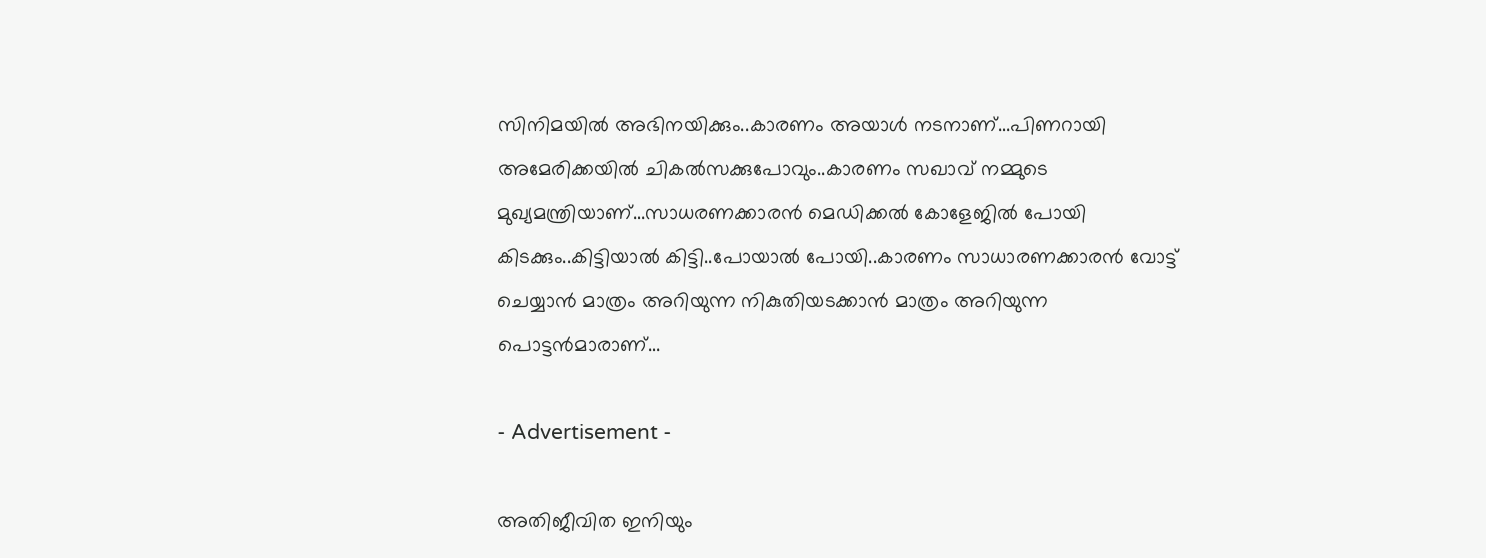സിനിമയില്‍ അഭിനയിക്കും..കാരണം അയാള്‍ നടനാണ്…പിണറായി അമേരിക്കയില്‍ ചികല്‍സക്കുപോവും..കാരണം സഖാവ് നമ്മുടെ മുഖ്യമന്ത്രിയാണ്…സാധരണക്കാരന്‍ മെഡിക്കല്‍ കോളേജില്‍ പോയി കിടക്കും..കിട്ടിയാല്‍ കിട്ടി..പോയാല്‍ പോയി..കാരണം സാധാരണക്കാരന്‍ വോട്ട് ചെയ്യാന്‍ മാത്രം അറിയുന്ന നികുതിയടക്കാന്‍ മാത്രം അറിയുന്ന പൊട്ടന്‍മാരാണ്…

- Advertisement -

അതിജീവിത ഇനിയും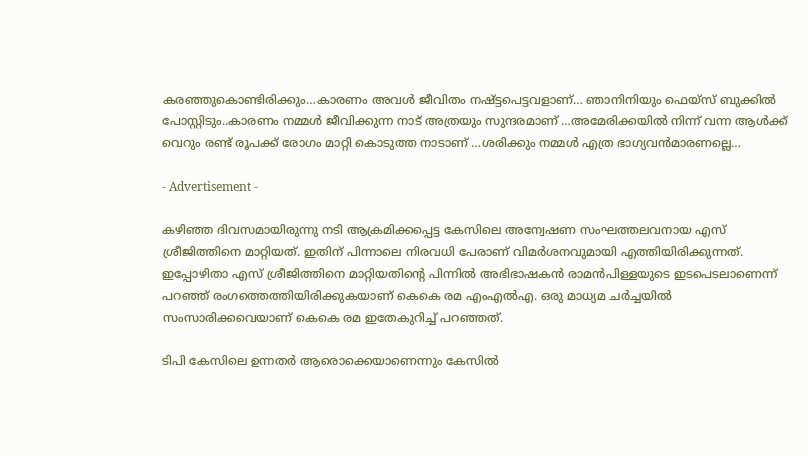കരഞ്ഞുകൊണ്ടിരിക്കും…കാരണം അവള്‍ ജീവിതം നഷ്ട്ടപെട്ടവളാണ്… ഞാനിനിയും ഫെയ്‌സ് ബുക്കില്‍ പോസ്റ്റിടും..കാരണം നമ്മള്‍ ജീവിക്കുന്ന നാട് അത്രയും സുന്ദരമാണ് …അമേരിക്കയില്‍ നിന്ന് വന്ന ആള്‍ക്ക് വെറും രണ്ട് രൂപക്ക് രോഗം മാറ്റി കൊടുത്ത നാടാണ് …ശരിക്കും നമ്മള്‍ എത്ര ഭാഗ്യവന്‍മാരണല്ലെ…

- Advertisement -

കഴിഞ്ഞ ദിവസമായിരുന്നു നടി ആക്രമിക്കപ്പെട്ട കേസിലെ അന്വേഷണ സംഘത്തലവനായ എസ് ശ്രീജിത്തിനെ മാറ്റിയത്. ഇതിന് പിന്നാലെ നിരവധി പേരാണ് വിമര്‍ശനവുമായി എത്തിയിരിക്കുന്നത്. ഇപ്പോഴിതാ എസ് ശ്രീജിത്തിനെ മാറ്റിയതിന്റെ പിന്നില്‍ അഭിഭാഷകന്‍ രാമന്‍പിള്ളയുടെ ഇടപെടലാണെന്ന് പറഞ്ഞ് രംഗത്തെത്തിയിരിക്കുകയാണ് കെകെ രമ എംഎല്‍എ. ഒരു മാധ്യമ ചര്‍ച്ചയില്‍ സംസാരിക്കവെയാണ് കെകെ രമ ഇതേകുറിച്ച് പറഞ്ഞത്.

ടിപി കേസിലെ ഉന്നതര്‍ ആരൊക്കെയാണെന്നും കേസില്‍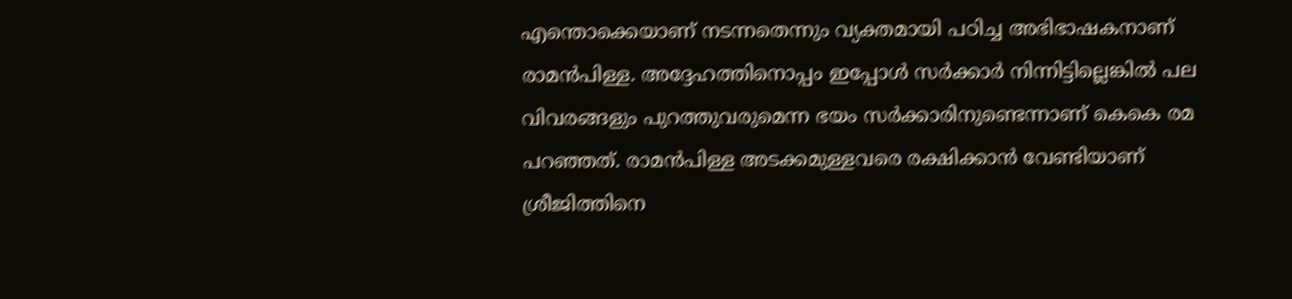എന്തൊക്കെയാണ് നടന്നതെന്നും വ്യക്തമായി പഠിച്ച അഭിഭാഷകനാണ് രാമന്‍പിള്ള. അദ്ദേഹത്തിനൊപ്പം ഇപ്പോള്‍ സര്‍ക്കാര്‍ നിന്നിട്ടില്ലെങ്കില്‍ പല വിവരങ്ങളും പുറത്തുവരുമെന്ന ഭയം സര്‍ക്കാരിനുണ്ടെന്നാണ് കെകെ രമ പറഞ്ഞത്. രാമന്‍പിള്ള അടക്കമുള്ളവരെ രക്ഷിക്കാന്‍ വേണ്ടിയാണ് ശ്രീജിത്തിനെ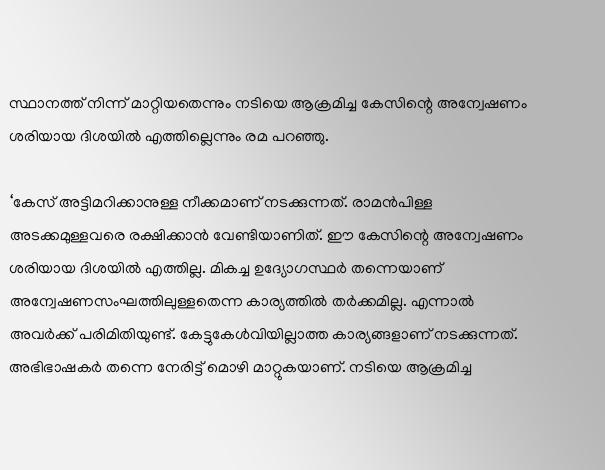സ്ഥാനത്ത് നിന്ന് മാറ്റിയതെന്നും നടിയെ ആക്രമിച്ച കേസിന്റെ അന്വേഷണം ശരിയായ ദിശയില്‍ എത്തില്ലെന്നും രമ പറഞ്ഞു.

‘കേസ് അട്ടിമറിക്കാനുള്ള നീക്കമാണ് നടക്കുന്നത്. രാമന്‍പിള്ള അടക്കമുള്ളവരെ രക്ഷിക്കാന്‍ വേണ്ടിയാണിത്. ഈ കേസിന്റെ അന്വേഷണം ശരിയായ ദിശയില്‍ എത്തില്ല. മികച്ച ഉദ്യോഗസ്ഥര്‍ തന്നെയാണ് അന്വേഷണസംഘത്തിലുള്ളതെന്ന കാര്യത്തില്‍ തര്‍ക്കമില്ല. എന്നാല്‍ അവര്‍ക്ക് പരിമിതിയുണ്ട്. കേട്ടുകേള്‍വിയില്ലാത്ത കാര്യങ്ങളാണ് നടക്കുന്നത്. അഭിഭാഷകര്‍ തന്നെ നേരിട്ട് മൊഴി മാറ്റുകയാണ്. നടിയെ ആക്രമിച്ച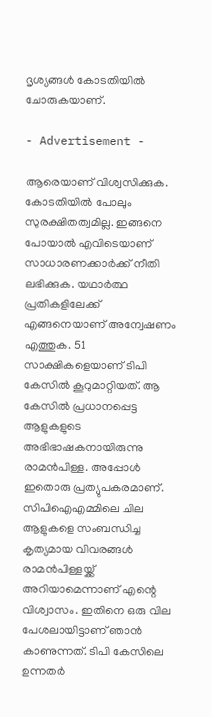ദൃശ്യങ്ങള്‍ കോടതിയില്‍ ചോരുകയാണ്.

- Advertisement -

ആരെയാണ് വിശ്വസിക്കുക. കോടതിയില്‍ പോലും സുരക്ഷിതത്വമില്ല. ഇങ്ങനെ പോയാല്‍ എവിടെയാണ് സാധാരണക്കാര്‍ക്ക് നീതി ലഭിക്കുക. യഥാര്‍ത്ഥ പ്രതികളിലേക്ക് എങ്ങനെയാണ് അന്വേഷണം എത്തുക. 51 സാക്ഷികളെയാണ് ടിപി കേസില്‍ കൂറുമാറ്റിയത്. ആ കേസില്‍ പ്രധാനപ്പെട്ട ആളുകളുടെ അഭിഭാഷകനായിരുന്നു രാമന്‍പിള്ള. അപ്പോള്‍ ഇതൊരു പ്രത്യുപകരമാണ്.
സിപിഐഎമ്മിലെ ചില ആളുകളെ സംബന്ധിച്ച കൃത്യമായ വിവരങ്ങള്‍ രാമന്‍പിള്ളയ്ക്ക് അറിയാമെന്നാണ് എന്റെ വിശ്വാസം. ഇതിനെ ഒരു വില പേശലായിട്ടാണ് ഞാന്‍ കാണുന്നത്. ടിപി കേസിലെ ഉന്നതര്‍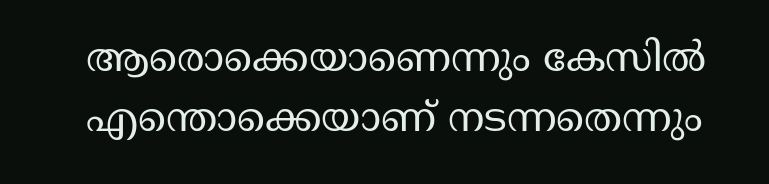ആരൊക്കെയാണെന്നും കേസില്‍ എന്തൊക്കെയാണ് നടന്നതെന്നും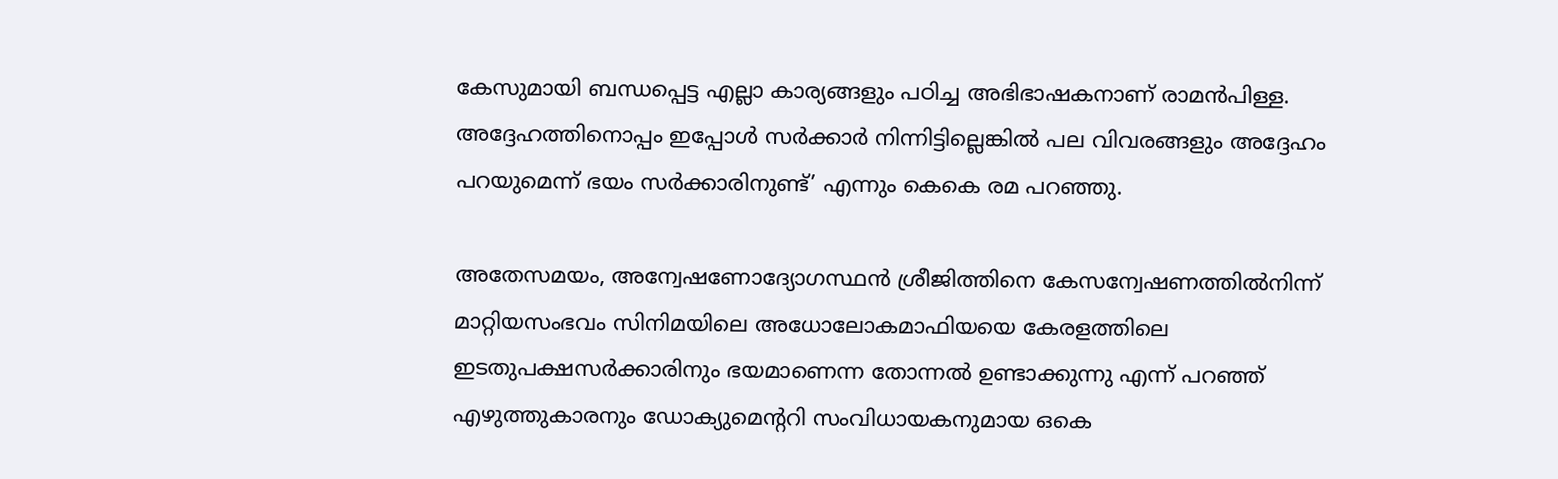കേസുമായി ബന്ധപ്പെട്ട എല്ലാ കാര്യങ്ങളും പഠിച്ച അഭിഭാഷകനാണ് രാമന്‍പിള്ള. അദ്ദേഹത്തിനൊപ്പം ഇപ്പോള്‍ സര്‍ക്കാര്‍ നിന്നിട്ടില്ലെങ്കില്‍ പല വിവരങ്ങളും അദ്ദേഹം പറയുമെന്ന് ഭയം സര്‍ക്കാരിനുണ്ട്’ എന്നും കെകെ രമ പറഞ്ഞു.

അതേസമയം, അന്വേഷണോദ്യോഗസ്ഥന്‍ ശ്രീജിത്തിനെ കേസന്വേഷണത്തില്‍നിന്ന് മാറ്റിയസംഭവം സിനിമയിലെ അധോലോകമാഫിയയെ കേരളത്തിലെ ഇടതുപക്ഷസര്‍ക്കാരിനും ഭയമാണെന്ന തോന്നല്‍ ഉണ്ടാക്കുന്നു എന്ന് പറഞ്ഞ് എഴുത്തുകാരനും ഡോക്യുമെന്ററി സംവിധായകനുമായ ഒകെ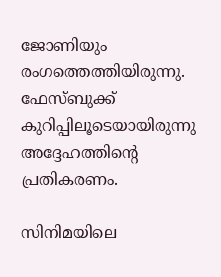ജോണിയും രംഗത്തെത്തിയിരുന്നു. ഫേസ്ബുക്ക് കുറിപ്പിലൂടെയായിരുന്നു അദ്ദേഹത്തിന്റെ പ്രതികരണം.

സിനിമയിലെ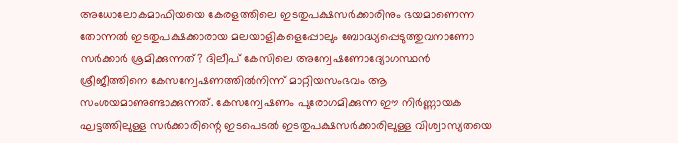അധോലോകമാഫിയയെ കേരളത്തിലെ ഇടതുപക്ഷസര്‍ക്കാരിനും ഭയമാണെന്ന തോന്നല്‍ ഇടതുപക്ഷക്കാരായ മലയാളികളെപ്പോലും ബോദ്ധ്യപ്പെടുത്തുവനാണോ സര്‍ക്കാര്‍ ശ്രമിക്കുന്നത്? ദിലീപ് കേസിലെ അന്വേഷണോദ്യോഗസ്ഥന്‍ ശ്രീജീത്തിനെ കേസന്വേഷണത്തില്‍നിന്ന് മാറ്റിയസംഭവം ആ സംശയമാണുണ്ടാക്കുന്നത്. കേസന്വേഷണം പുരോഗമിക്കുന്ന ഈ നിര്‍ണ്ണായക ഘട്ടത്തിലുള്ള സര്‍ക്കാരിന്റെ ഇടപെടല്‍ ഇടതുപക്ഷസര്‍ക്കാരിലുള്ള വിശ്വാസ്യതയെ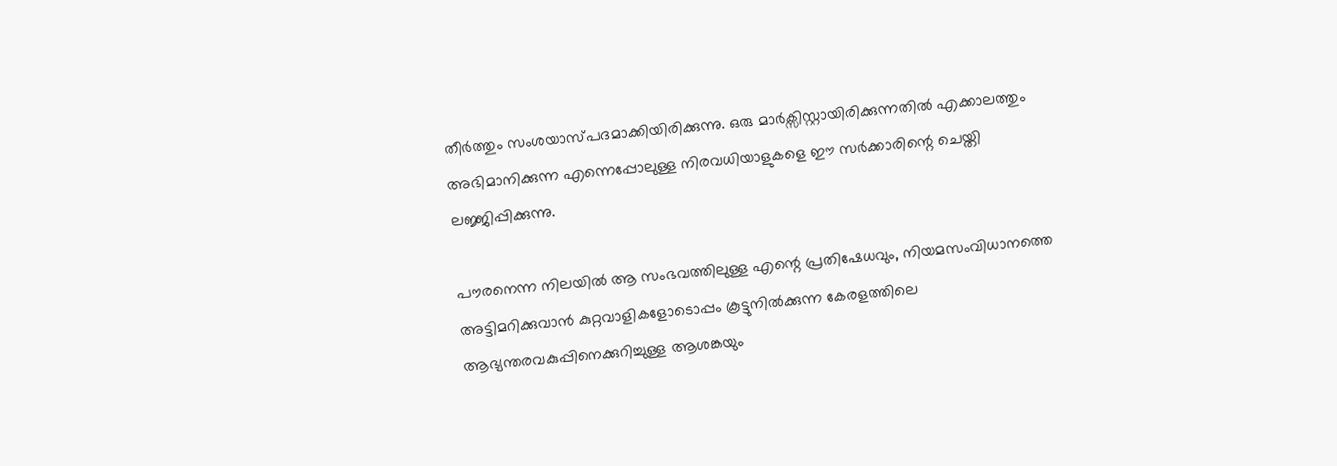തീര്‍ത്തും സംശയാസ്പദമാക്കിയിരിക്കുന്നു. ഒരു മാര്‍ക്സിസ്റ്റായിരിക്കുന്നതില്‍ എക്കാലത്തും അഭിമാനിക്കുന്ന എന്നെപ്പോലുള്ള നിരവധിയാളുകളെ ഈ സര്‍ക്കാരിന്റെ ചെയ്തി ലജ്ജിപ്പിക്കുന്നു.

പൗരനെന്ന നിലയില്‍ ആ സംഭവത്തിലുള്ള എന്റെ പ്രതിഷേധവും, നിയമസംവിധാനത്തെ അട്ടിമറിക്കുവാന്‍ കുറ്റവാളികളോടൊപ്പം കൂട്ടുനില്‍ക്കുന്ന കേരളത്തിലെ ആഭ്യന്തരവകുപ്പിനെക്കുറിച്ചുള്ള ആശങ്കയും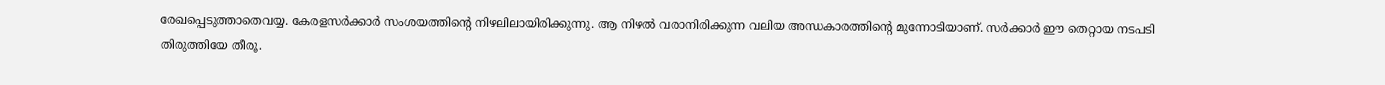രേഖപ്പെടുത്താതെവയ്യ. കേരളസര്‍ക്കാര്‍ സംശയത്തിന്റെ നിഴലിലായിരിക്കുന്നു. ആ നിഴല്‍ വരാനിരിക്കുന്ന വലിയ അന്ധകാരത്തിന്റെ മുന്നോടിയാണ്. സര്‍ക്കാര്‍ ഈ തെറ്റായ നടപടി തിരുത്തിയേ തീരൂ.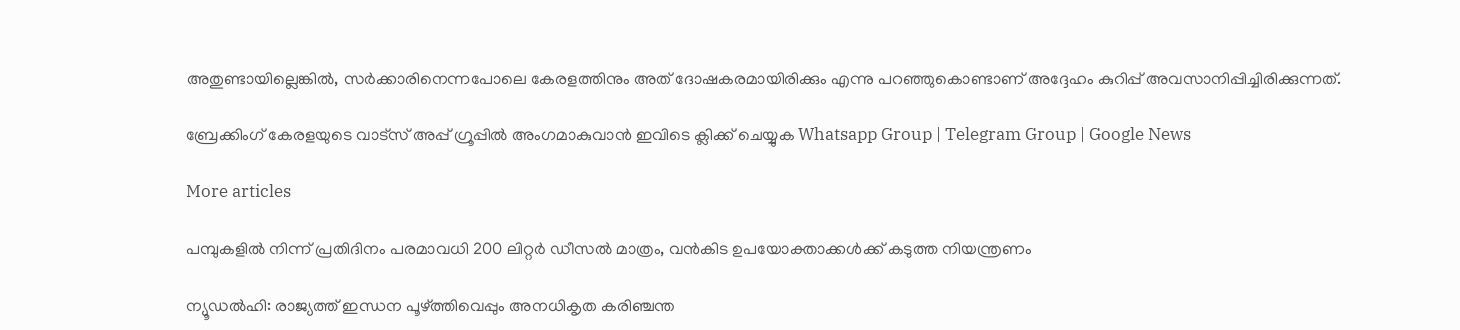അതുണ്ടായില്ലെങ്കില്‍, സര്‍ക്കാരിനെന്നപോലെ കേരളത്തിനും അത് ദോഷകരമായിരിക്കും എന്നു പറഞ്ഞുകൊണ്ടാണ് അദ്ദേഹം കുറിപ്പ് അവസാനിപ്പിച്ചിരിക്കുന്നത്.

ബ്രേക്കിംഗ് കേരളയുടെ വാട്സ് അപ്പ് ഗ്രൂപ്പിൽ അംഗമാകുവാൻ ഇവിടെ ക്ലിക്ക് ചെയ്യുക Whatsapp Group | Telegram Group | Google News

More articles

പമ്പുകളിൽ നിന്ന് പ്രതിദിനം പരമാവധി 200 ലിറ്റർ ഡീസൽ മാത്രം, വൻകിട ഉപയോക്താക്കൾക്ക് കടുത്ത നിയന്ത്രണം

ന്യൂഡൽഹി: രാജ്യത്ത് ഇന്ധന പൂഴ്ത്തിവെപ്പും അനധികൃത കരിഞ്ചന്ത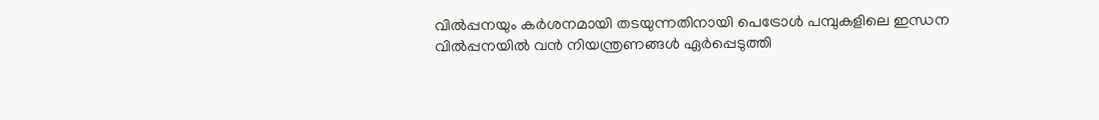വിൽപ്പനയും കർശനമായി തടയുന്നതിനായി പെട്രോൾ പമ്പുകളിലെ ഇന്ധന വിൽപ്പനയിൽ വൻ നിയന്ത്രണങ്ങൾ ഏർപ്പെടുത്തി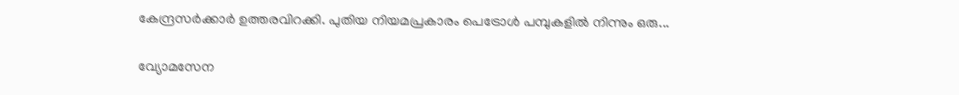കേന്ദ്രസർക്കാർ ഉത്തരവിറക്കി. പുതിയ നിയമപ്രകാരം പെട്രോൾ പമ്പുകളിൽ നിന്നും ഒരു...

വ്യോമസേന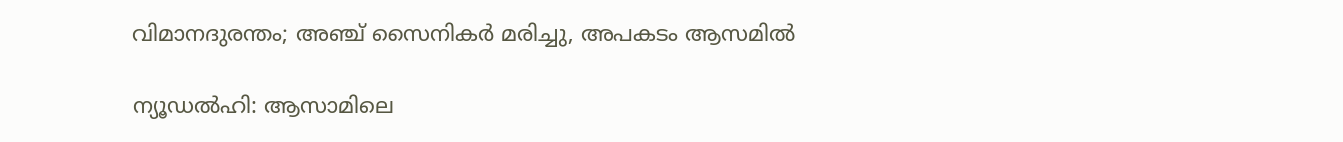വിമാനദുരന്തം; അഞ്ച് സൈനികർ മരിച്ചു, അപകടം ആസമിൽ

ന്യൂഡൽഹി: ആസാമിലെ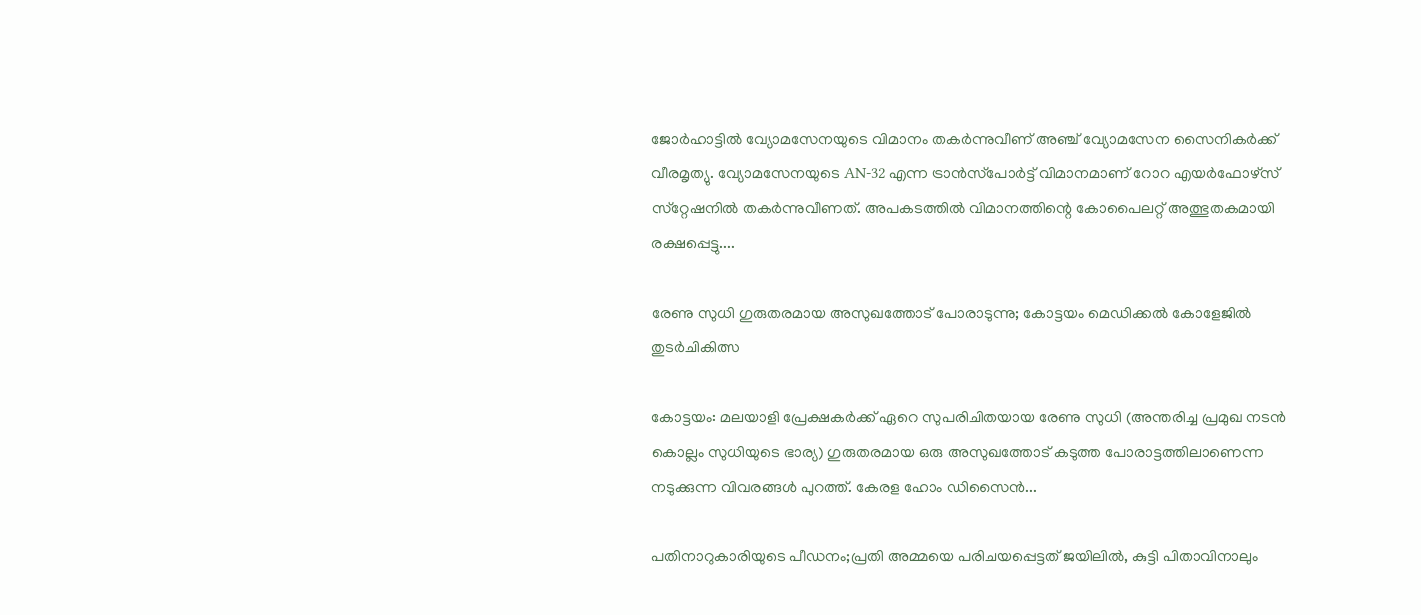ജോർഹാട്ടിൽ വ്യോമസേനയുടെ വിമാനം തകർന്നുവീണ് അഞ്ച് വ്യോമസേന സൈനികർക്ക് വീരമൃത്യു. വ്യോമസേനയുടെ AN-32 എന്ന ട്രാൻസ്‌പോർട്ട് വിമാനമാണ് റോറ എയർഫോഴ്‌സ് സ്‌റ്റേഷനിൽ തകർന്നുവീണത്. അപകടത്തിൽ വിമാനത്തിന്റെ കോപൈലറ്റ് അത്ഭുതകമായി രക്ഷപ്പെട്ടു....

രേണു സുധി ഗുരുതരമായ അസുഖത്തോട് പോരാടുന്നു; കോട്ടയം മെഡിക്കൽ കോളേജിൽ തുടർചികിത്സ

കോട്ടയം: മലയാളി പ്രേക്ഷകർക്ക് ഏറെ സുപരിചിതയായ രേണു സുധി (അന്തരിച്ച പ്രമുഖ നടൻ കൊല്ലം സുധിയുടെ ഭാര്യ) ഗുരുതരമായ ഒരു അസുഖത്തോട് കടുത്ത പോരാട്ടത്തിലാണെന്ന നടുക്കുന്ന വിവരങ്ങൾ പുറത്ത്. കേരള ഹോം ഡിസൈൻ...

പതിനാറുകാരിയുടെ പീഡനം;പ്രതി അമ്മയെ പരിചയപ്പെട്ടത് ജയിലിൽ, കുട്ടി പിതാവിനാലും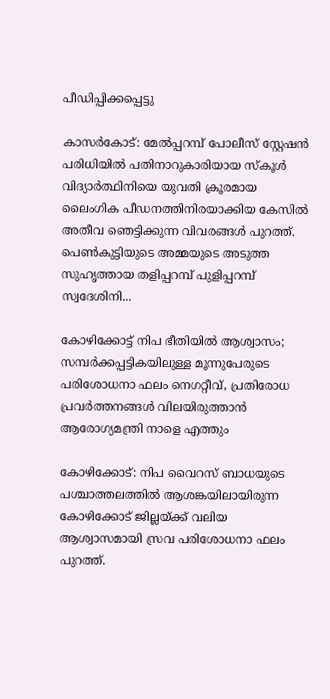പീഡിപ്പിക്കപ്പെട്ടു

കാസർകോട്: മേൽപ്പറമ്പ് പോലീസ് സ്റ്റേഷൻ പരിധിയിൽ പതിനാറുകാരിയായ സ്കൂൾ വിദ്യാർത്ഥിനിയെ യുവതി ക്രൂരമായ ലൈംഗിക പീഡനത്തിനിരയാക്കിയ കേസിൽ അതീവ ഞെട്ടിക്കുന്ന വിവരങ്ങൾ പുറത്ത്. പെൺകുട്ടിയുടെ അമ്മയുടെ അടുത്ത സുഹൃത്തായ തളിപ്പറമ്പ് പുളിപ്പറമ്പ് സ്വദേശിനി...

കോഴിക്കോട്ട് നിപ ഭീതിയിൽ ആശ്വാസം; സമ്പർക്കപ്പട്ടികയിലുള്ള മൂന്നുപേരുടെ പരിശോധനാ ഫലം നെഗറ്റീവ്, പ്രതിരോധ പ്രവർത്തനങ്ങൾ വിലയിരുത്താൻ ആരോഗ്യമന്ത്രി നാളെ എത്തും

കോഴിക്കോട്: നിപ വൈറസ് ബാധയുടെ പശ്ചാത്തലത്തിൽ ആശങ്കയിലായിരുന്ന കോഴിക്കോട് ജില്ലയ്ക്ക് വലിയ ആശ്വാസമായി സ്രവ പരിശോധനാ ഫലം പുറത്ത്.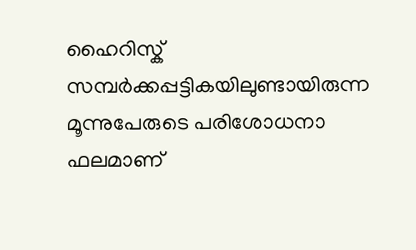ഹൈറിസ്ക് സമ്പർക്കപ്പട്ടികയിലുണ്ടായിരുന്ന മൂന്നുപേരുടെ പരിശോധനാ ഫലമാണ്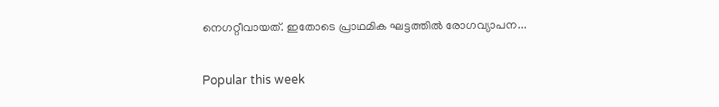നെഗറ്റീവായത്. ഇതോടെ പ്രാഥമിക ഘട്ടത്തിൽ രോഗവ്യാപന...

Popular this week